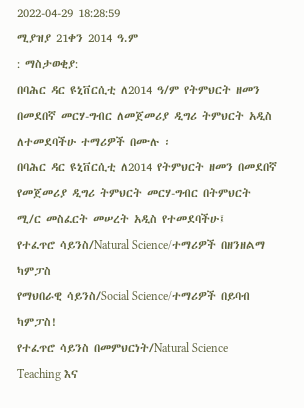2022-04-29 18:28:59
ሚያዝያ 21ቀን 2014 ዓ.ም
: ማስታወቂያ:
በባሕር ዳር ዩኒቨርሲቲ ለ2014 ዓ/ም የትምህርት ዘመን በመደበኛ መርሃ-ግብር ለመጀመሪያ ዲግሪ ትምህርት አዲስ
ለተመደባችሁ ተማሪዎች በሙሉ ፡
በባሕር ዳር ዩኒቨርሲቲ ለ2014 የትምህርት ዘመን በመደበኛ የመጀመሪያ ዲግሪ ትምህርት መርሃ-ግብር በትምህርት ሚ/ር መስፈርት መሠረት አዲስ የተመደባችሁ፤
የተፈጥሮ ሳይንስ/Natural Science/ተማሪዎች በዘንዘልማ ካምፓስ
የማህበራዊ ሳይንስ/Social Science/ተማሪዎች በይባብ ካምፓስ!
የተፈጥሮ ሳይንስ በመምህርነት/Natural Science Teaching እና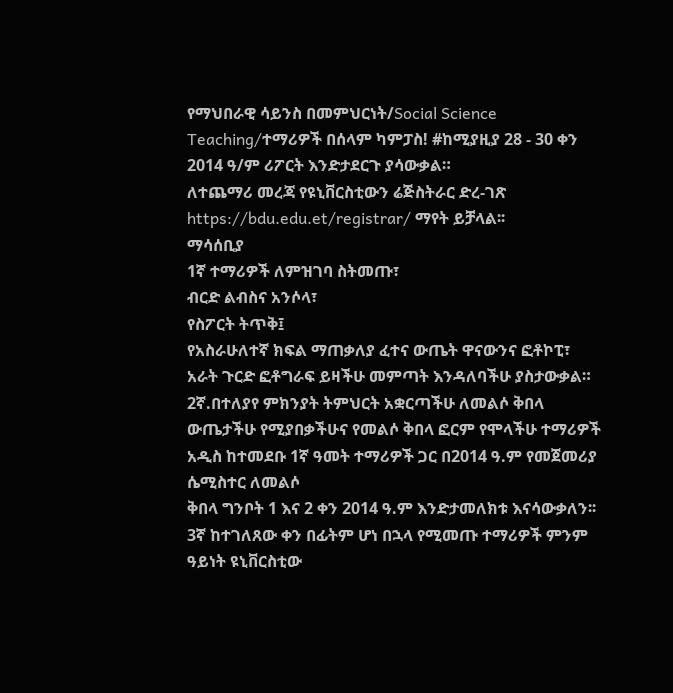የማህበራዊ ሳይንስ በመምህርነት/Social Science Teaching/ተማሪዎች በሰላም ካምፓስ! #ከሚያዚያ 28 - 30 ቀን 2014 ዓ/ም ሪፖርት እንድታደርጉ ያሳውቃል።
ለተጨማሪ መረጃ የዩኒቨርስቲውን ሬጅስትራር ድረ-ገጽ https://bdu.edu.et/registrar/ ማየት ይቻላል፡፡
ማሳሰቢያ
1ኛ ተማሪዎች ለምዝገባ ስትመጡ፣
ብርድ ልብስና አንሶላ፣
የስፖርት ትጥቅ፤
የአስራሁለተኛ ክፍል ማጠቃለያ ፈተና ውጤት ዋናውንና ፎቶኮፒ፣
አራት ጉርድ ፎቶግራፍ ይዛችሁ መምጣት እንዳለባችሁ ያስታውቃል።
2ኛ.በተለያየ ምክንያት ትምህርት አቋርጣችሁ ለመልሶ ቅበላ ውጤታችሁ የሚያበቃችሁና የመልሶ ቅበላ ፎርም የሞላችሁ ተማሪዎች አዲስ ከተመደቡ 1ኛ ዓመት ተማሪዎች ጋር በ2014 ዓ.ም የመጀመሪያ ሴሚስተር ለመልሶ
ቅበላ ግንቦት 1 እና 2 ቀን 2014 ዓ.ም እንድታመለክቱ እናሳውቃለን፡፡
3ኛ ከተገለጸው ቀን በፊትም ሆነ በኋላ የሚመጡ ተማሪዎች ምንም ዓይነት ዩኒቨርስቲው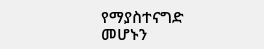የማያስተናግድ መሆኑን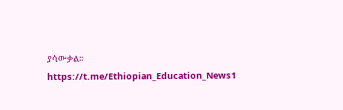ያሳውቃል፡፡
https://t.me/Ethiopian_Education_News1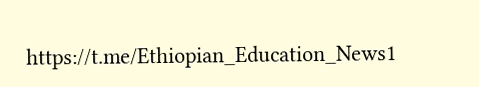https://t.me/Ethiopian_Education_News1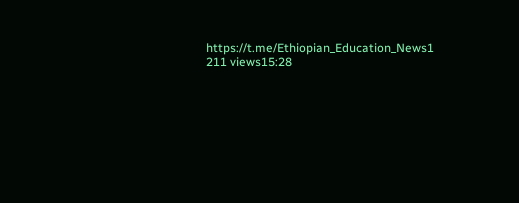https://t.me/Ethiopian_Education_News1
211 views15:28